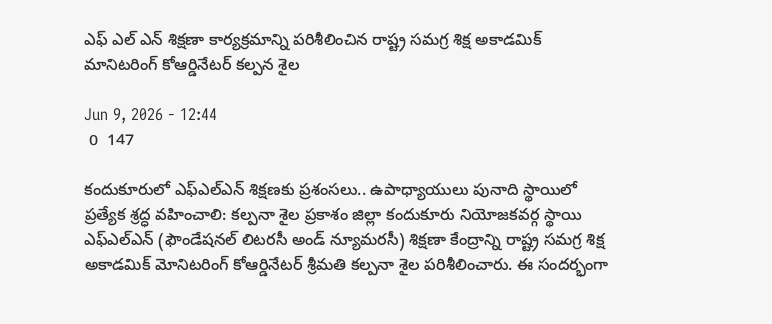ఎఫ్ ఎల్ ఎన్ శిక్షణా కార్యక్రమాన్ని పరిశీలించిన రాష్ట్ర సమగ్ర శిక్ష అకాడమిక్ మానిటరింగ్ కోఆర్డినేటర్ కల్పన శైల

Jun 9, 2026 - 12:44
 0  147

కందుకూరులో ఎఫ్‌ఎల్‌ఎన్ శిక్షణకు ప్రశంసలు.. ఉపాధ్యాయులు పునాది స్థాయిలో ప్రత్యేక శ్రద్ధ వహించాలి: కల్పనా శైల ప్రకాశం జిల్లా కందుకూరు నియోజకవర్గ స్థాయి ఎఫ్‌ఎల్‌ఎన్ (ఫౌండేషనల్ లిటరసీ అండ్ న్యూమరసీ) శిక్షణా కేంద్రాన్ని రాష్ట్ర సమగ్ర శిక్ష అకాడమిక్ మోనిటరింగ్ కోఆర్డినేటర్ శ్రీమతి కల్పనా శైల పరిశీలించారు. ఈ సందర్భంగా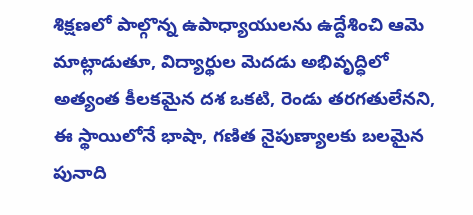శిక్షణలో పాల్గొన్న ఉపాధ్యాయులను ఉద్దేశించి ఆమె మాట్లాడుతూ, విద్యార్థుల మెదడు అభివృద్ధిలో అత్యంత కీలకమైన దశ ఒకటి, రెండు తరగతులేనని, ఈ స్థాయిలోనే భాషా, గణిత నైపుణ్యాలకు బలమైన పునాది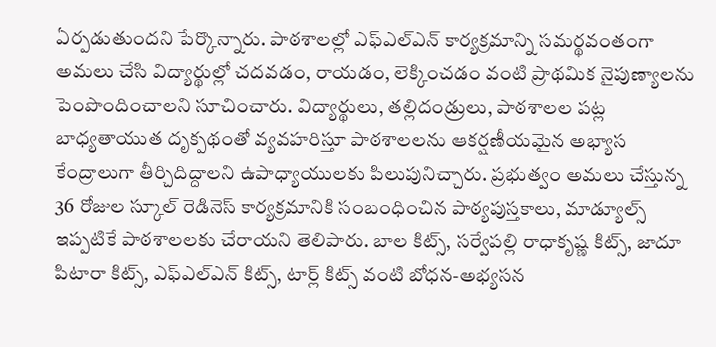ఏర్పడుతుందని పేర్కొన్నారు. పాఠశాలల్లో ఎఫ్‌ఎల్‌ఎన్ కార్యక్రమాన్ని సమర్థవంతంగా అమలు చేసి విద్యార్థుల్లో చదవడం, రాయడం, లెక్కించడం వంటి ప్రాథమిక నైపుణ్యాలను పెంపొందించాలని సూచించారు. విద్యార్థులు, తల్లిదండ్రులు, పాఠశాలల పట్ల బాధ్యతాయుత దృక్పథంతో వ్యవహరిస్తూ పాఠశాలలను ఆకర్షణీయమైన అభ్యాస కేంద్రాలుగా తీర్చిదిద్దాలని ఉపాధ్యాయులకు పిలుపునిచ్చారు. ప్రభుత్వం అమలు చేస్తున్న 36 రోజుల స్కూల్ రెడినెస్ కార్యక్రమానికి సంబంధించిన పాఠ్యపుస్తకాలు, మాడ్యూల్స్ ఇప్పటికే పాఠశాలలకు చేరాయని తెలిపారు. బాల కిట్స్, సర్వేపల్లి రాధాకృష్ణ కిట్స్, జాదూ పిటారా కిట్స్, ఎఫ్‌ఎల్‌ఎన్ కిట్స్, టార్ల్ కిట్స్ వంటి బోధన-అభ్యసన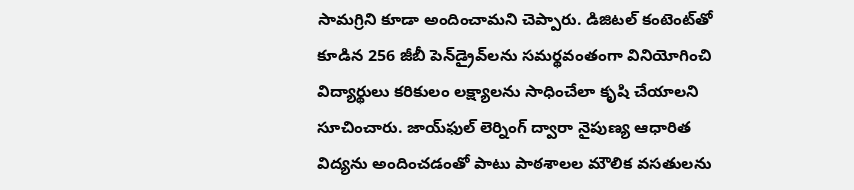సామగ్రిని కూడా అందించామని చెప్పారు. డిజిటల్ కంటెంట్‌తో కూడిన 256 జీబీ పెన్‌డ్రైవ్‌లను సమర్థవంతంగా వినియోగించి విద్యార్థులు కరికులం లక్ష్యాలను సాధించేలా కృషి చేయాలని సూచించారు. జాయ్‌ఫుల్ లెర్నింగ్ ద్వారా నైపుణ్య ఆధారిత విద్యను అందించడంతో పాటు పాఠశాలల మౌలిక వసతులను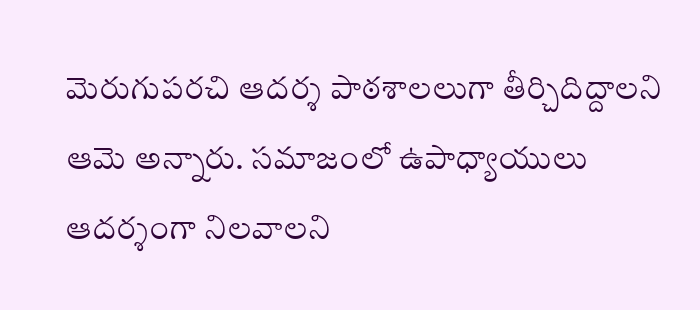మెరుగుపరచి ఆదర్శ పాఠశాలలుగా తీర్చిదిద్దాలని ఆమె అన్నారు. సమాజంలో ఉపాధ్యాయులు ఆదర్శంగా నిలవాలని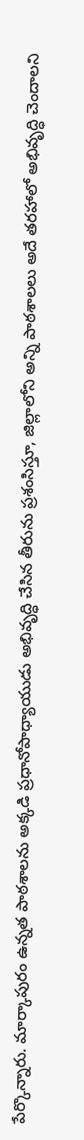పేర్కొన్నారు. మార్కాపురం ఉన్నత పాఠశాలను అక్కడి ప్రధానోపాధ్యాయుడు అభివృద్ధి చేసిన తీరును ప్రశంసిస్తూ, జిల్లాలోని అన్ని పాఠశాలలు అదే తరహాలో అభివృద్ధి చెందాలని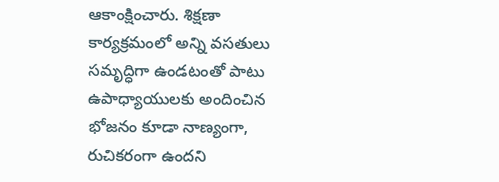ఆకాంక్షించారు. శిక్షణా కార్యక్రమంలో అన్ని వసతులు సమృద్ధిగా ఉండటంతో పాటు ఉపాధ్యాయులకు అందించిన భోజనం కూడా నాణ్యంగా, రుచికరంగా ఉందని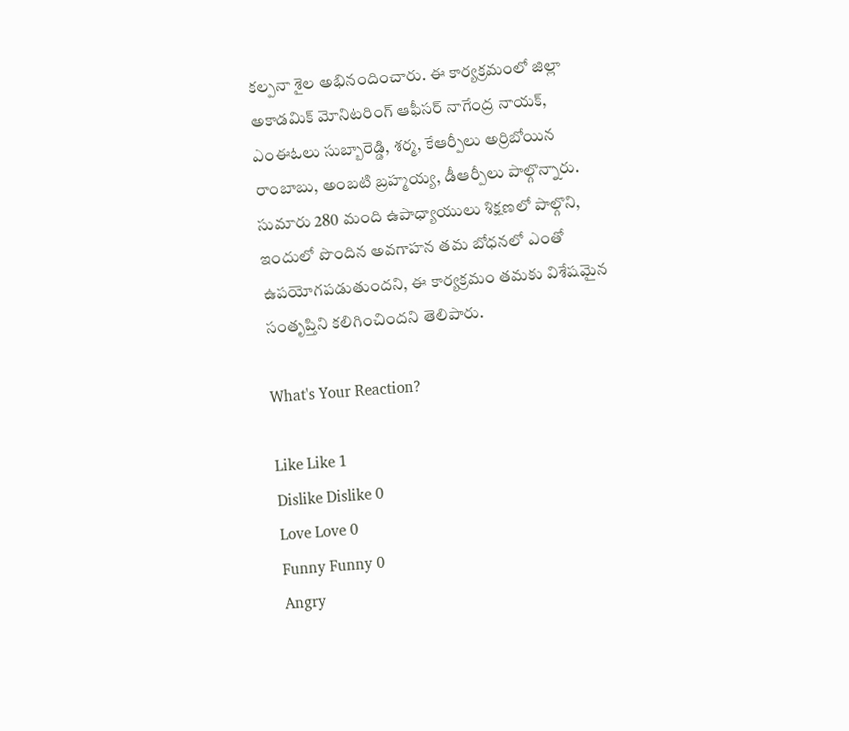కల్పనా శైల అభినందించారు. ఈ కార్యక్రమంలో జిల్లా అకాడమిక్ మోనిటరింగ్ ఆఫీసర్ నాగేంద్ర నాయక్, ఎంఈఓలు సుబ్బారెడ్డి, శర్మ, కేఆర్పీలు అర్రిబోయిన రాంబాబు, అంబటి బ్రహ్మయ్య, డీఆర్పీలు పాల్గొన్నారు. సుమారు 280 మంది ఉపాధ్యాయులు శిక్షణలో పాల్గొని, ఇందులో పొందిన అవగాహన తమ బోధనలో ఎంతో ఉపయోగపడుతుందని, ఈ కార్యక్రమం తమకు విశేషమైన సంతృప్తిని కలిగించిందని తెలిపారు.

What's Your Reaction?

Like Like 1
Dislike Dislike 0
Love Love 0
Funny Funny 0
Angry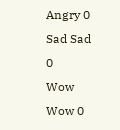Angry 0
Sad Sad 0
Wow Wow 0